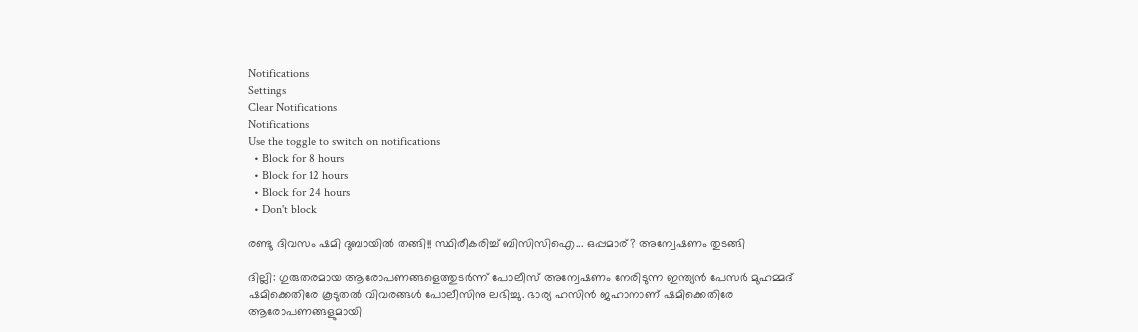Notifications
Settings
Clear Notifications
Notifications
Use the toggle to switch on notifications
  • Block for 8 hours
  • Block for 12 hours
  • Block for 24 hours
  • Don't block

രണ്ടു ദിവസം ഷമി ദുബായില്‍ തങ്ങി!! സ്ഥിരീകരിച്ച് ബിസിസിഐ... ഒപ്പമാര്? അന്വേഷണം തുടങ്ങി

ദില്ലി: ഗുരുതരമായ ആരോപണങ്ങളെത്തുടര്‍ന്ന് പോലീസ് അന്വേഷണം നേരിടുന്ന ഇന്ത്യന്‍ പേസര്‍ മുഹമ്മദ് ഷമിക്കെതിരേ കൂടുതല്‍ വിവരങ്ങള്‍ പോലീസിനു ലഭിച്ചു. ഭാര്യ ഹസിന്‍ ജഹാനാണ് ഷമിക്കെതിരേ ആരോപണങ്ങളുമായി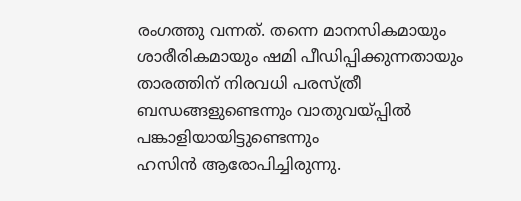രംഗത്തു വന്നത്. തന്നെ മാനസികമായും ശാരീരികമായും ഷമി പീഡിപ്പിക്കുന്നതായും താരത്തിന് നിരവധി പരസ്ത്രീ ബന്ധങ്ങളുണ്ടെന്നും വാതുവയ്പ്പില്‍ പങ്കാളിയായിട്ടുണ്ടെന്നും
ഹസിന്‍ ആരോപിച്ചിരുന്നു.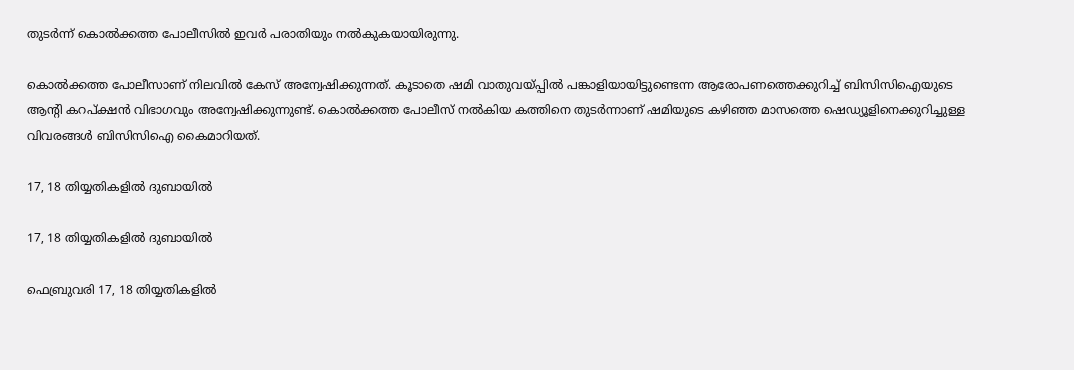തുടര്‍ന്ന് കൊല്‍ക്കത്ത പോലീസില്‍ ഇവര്‍ പരാതിയും നല്‍കുകയായിരുന്നു.

കൊല്‍ക്കത്ത പോലീസാണ് നിലവില്‍ കേസ് അന്വേഷിക്കുന്നത്. കൂടാതെ ഷമി വാതുവയ്പ്പില്‍ പങ്കാളിയായിട്ടുണ്ടെന്ന ആരോപണത്തെക്കുറിച്ച് ബിസിസിഐയുടെ ആന്റി കറപ്ക്ഷന്‍ വിഭാഗവും അന്വേഷിക്കുന്നുണ്ട്. കൊല്‍ക്കത്ത പോലീസ് നല്‍കിയ കത്തിനെ തുടര്‍ന്നാണ് ഷമിയുടെ കഴിഞ്ഞ മാസത്തെ ഷെഡ്യൂളിനെക്കുറിച്ചുള്ള വിവരങ്ങള്‍ ബിസിസിഐ കൈമാറിയത്.

17, 18 തിയ്യതികളില്‍ ദുബായില്‍

17, 18 തിയ്യതികളില്‍ ദുബായില്‍

ഫെബ്രുവരി 17, 18 തിയ്യതികളില്‍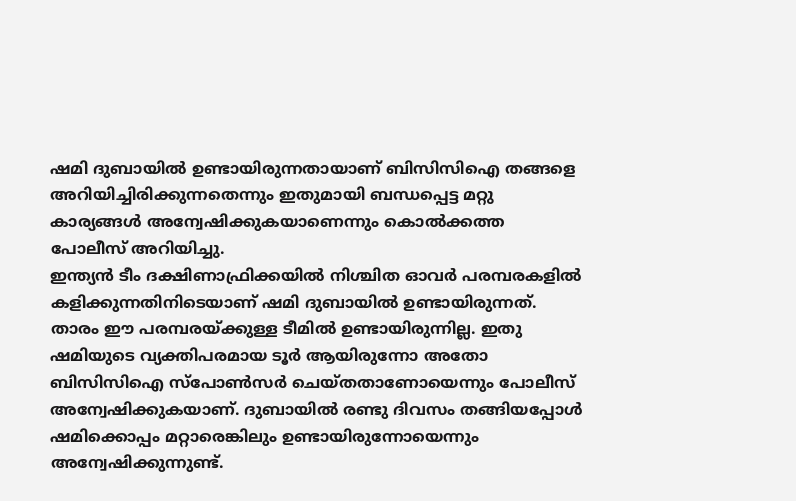ഷമി ദുബായില്‍ ഉണ്ടായിരുന്നതായാണ് ബിസിസിഐ തങ്ങളെ അറിയിച്ചിരിക്കുന്നതെന്നും ഇതുമായി ബന്ധപ്പെട്ട മറ്റു കാര്യങ്ങള്‍ അന്വേഷിക്കുകയാണെന്നും കൊല്‍ക്കത്ത പോലീസ് അറിയിച്ചു.
ഇന്ത്യന്‍ ടീം ദക്ഷിണാഫ്രിക്കയില്‍ നിശ്ചിത ഓവര്‍ പരമ്പരകളില്‍ കളിക്കുന്നതിനിടെയാണ് ഷമി ദുബായില്‍ ഉണ്ടായിരുന്നത്. താരം ഈ പരമ്പരയ്ക്കുള്ള ടീമില്‍ ഉണ്ടായിരുന്നില്ല. ഇതു ഷമിയുടെ വ്യക്തിപരമായ ടൂര്‍ ആയിരുന്നോ അതോ ബിസിസിഐ സ്‌പോണ്‍സര്‍ ചെയ്തതാണോയെന്നും പോലീസ് അന്വേഷിക്കുകയാണ്. ദുബായില്‍ രണ്ടു ദിവസം തങ്ങിയപ്പോള്‍ ഷമിക്കൊപ്പം മറ്റാരെങ്കിലും ഉണ്ടായിരുന്നോയെന്നും അന്വേഷിക്കുന്നുണ്ട്.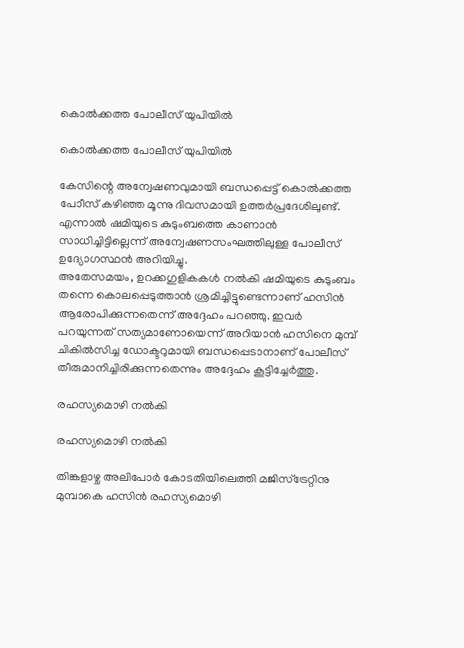കൊല്‍ക്കത്ത പോലീസ് യുപിയില്‍

കൊല്‍ക്കത്ത പോലീസ് യുപിയില്‍

കേസിന്റെ അന്വേഷണവുമായി ബന്ധപ്പെട്ട് കൊല്‍ക്കത്ത പോീസ് കഴിഞ്ഞ മൂന്നു ദിവസമായി ഉത്തര്‍പ്രദേശിലുണ്ട്. എന്നാല്‍ ഷമിയുടെ കുടുംബത്തെ കാണാന്‍ സാധിച്ചിട്ടില്ലെന്ന് അന്വേഷണസംഘത്തിലുള്ള പോലീസ് ഉദ്യോഗസ്ഥന്‍ അറിയിച്ചു.
അതേസമയം, ഉറക്കഗുളികകള്‍ നല്‍കി ഷമിയുടെ കുടുംബം തന്നെ കൊലപ്പെടുത്താന്‍ ശ്രമിച്ചിട്ടുണ്ടെന്നാണ് ഹസിന്‍ ആരോപിക്കുന്നതെന്ന് അദ്ദേഹം പറഞ്ഞു. ഇവര്‍ പറയുന്നത് സത്യമാണോയെന്ന് അറിയാന്‍ ഹസിനെ മുമ്പ് ചികില്‍സിച്ച ഡോക്ടറുമായി ബന്ധപ്പെടാനാണ് പോലീസ് തീരുമാനിച്ചിരിക്കുന്നതെന്നും അദ്ദേഹം കൂട്ടിച്ചേര്‍ത്തു.

രഹസ്യമൊഴി നല്‍കി

രഹസ്യമൊഴി നല്‍കി

തിങ്കളാഴ്ച അലിപോര്‍ കോടതിയിലെത്തി മജിസ്‌ട്രേറ്റിനു മുമ്പാകെ ഹസിന്‍ രഹസ്യമൊഴി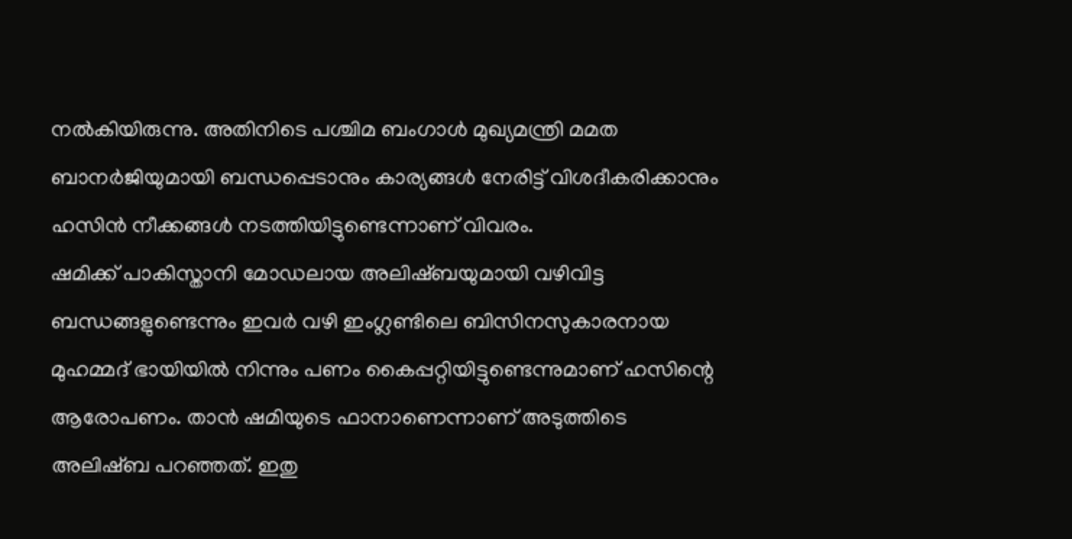നല്‍കിയിരുന്നു. അതിനിടെ പശ്ചിമ ബംഗാള്‍ മുഖ്യമന്ത്രി മമത ബാനര്‍ജിയുമായി ബന്ധപ്പെടാനും കാര്യങ്ങള്‍ നേരിട്ട് വിശദീകരിക്കാനും ഹസിന്‍ നീക്കങ്ങള്‍ നടത്തിയിട്ടുണ്ടെന്നാണ് വിവരം.
ഷമിക്ക് പാകിസ്താനി മോഡലായ അലിഷ്ബയുമായി വഴിവിട്ട ബന്ധങ്ങളുണ്ടെന്നും ഇവര്‍ വഴി ഇംഗ്ലണ്ടിലെ ബിസിനസുകാരനായ മുഹമ്മദ് ഭായിയില്‍ നിന്നും പണം കൈപ്പറ്റിയിട്ടുണ്ടെന്നുമാണ് ഹസിന്റെ ആരോപണം. താന്‍ ഷമിയുടെ ഫാനാണെന്നാണ് അടുത്തിടെ അലിഷ്ബ പറഞ്ഞത്. ഇതു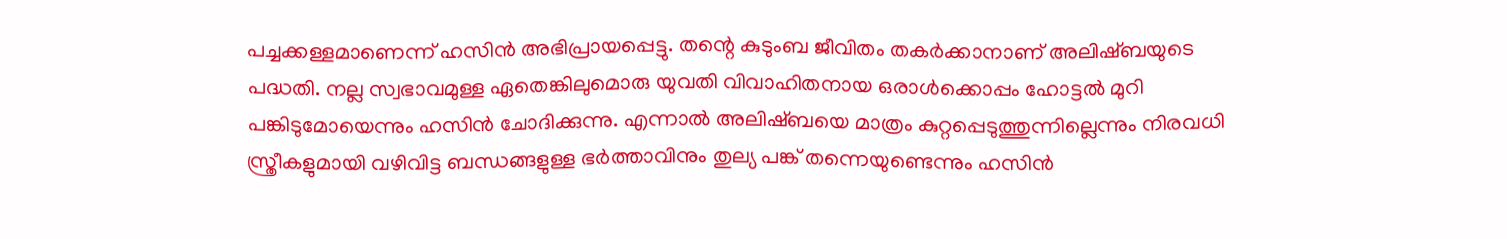പച്ചക്കള്ളമാണെന്ന് ഹസിന്‍ അഭിപ്രായപ്പെട്ടു. തന്റെ കുടുംബ ജീവിതം തകര്‍ക്കാനാണ് അലിഷ്ബയുടെ പദ്ധതി. നല്ല സ്വഭാവമുള്ള ഏതെങ്കിലുമൊരു യുവതി വിവാഹിതനായ ഒരാള്‍ക്കൊപ്പം ഹോട്ടല്‍ മുറി പങ്കിടുമോയെന്നും ഹസിന്‍ ചോദിക്കുന്നു. എന്നാല്‍ അലിഷ്ബയെ മാത്രം കുറ്റപ്പെടുത്തുന്നില്ലെന്നും നിരവധി സ്ത്രീകളുമായി വഴിവിട്ട ബന്ധങ്ങളുള്ള ഭര്‍ത്താവിനും തുല്യ പങ്ക് തന്നെയുണ്ടെന്നും ഹസിന്‍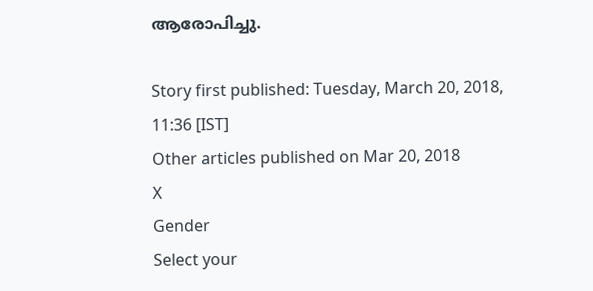ആരോപിച്ചു.

Story first published: Tuesday, March 20, 2018, 11:36 [IST]
Other articles published on Mar 20, 2018
X
Gender
Select your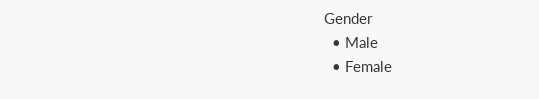Gender
  • Male
  • Female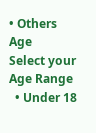• Others
Age
Select your Age Range
  • Under 18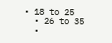• 18 to 25
  • 26 to 35
  •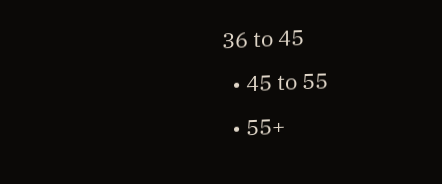36 to 45
  • 45 to 55
  • 55+